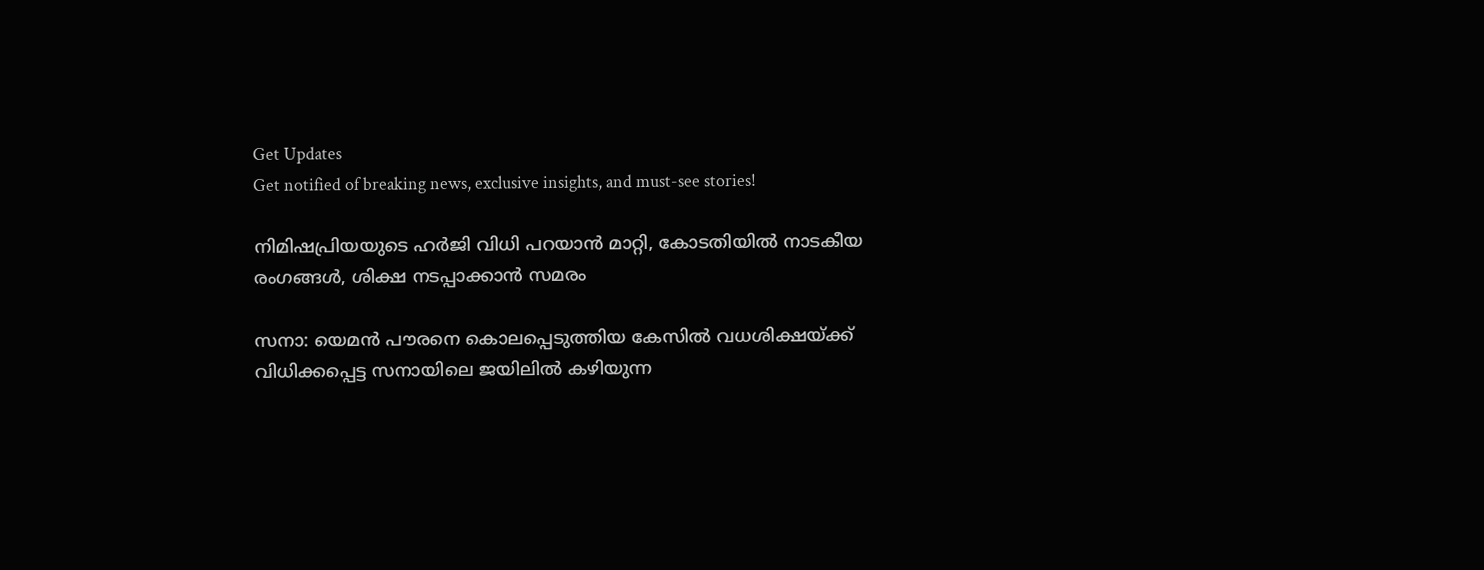Get Updates
Get notified of breaking news, exclusive insights, and must-see stories!

നിമിഷപ്രിയയുടെ ഹര്‍ജി വിധി പറയാന്‍ മാറ്റി, കോടതിയില്‍ നാടകീയ രംഗങ്ങള്‍, ശിക്ഷ നടപ്പാക്കാന്‍ സമരം

സനാ: യെമന്‍ പൗരനെ കൊലപ്പെടുത്തിയ കേസില്‍ വധശിക്ഷയ്ക്ക് വിധിക്കപ്പെട്ട സനായിലെ ജയിലില്‍ കഴിയുന്ന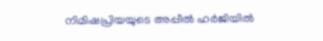നിമിഷപ്രിയയുടെ അപ്പീല്‍ ഹര്‍ജിയില്‍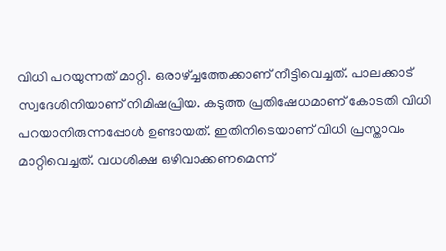വിധി പറയുന്നത് മാറ്റി. ഒരാഴ്ച്ചത്തേക്കാണ് നീട്ടിവെച്ചത്. പാലക്കാട് സ്വദേശിനിയാണ് നിമിഷപ്രിയ. കടുത്ത പ്രതിഷേധമാണ് കോടതി വിധി പറയാനിരുന്നപ്പോള്‍ ഉണ്ടായത്. ഇതിനിടെയാണ് വിധി പ്രസ്താവം മാറ്റിവെച്ചത്. വധശിക്ഷ ഒഴിവാക്കണമെന്ന്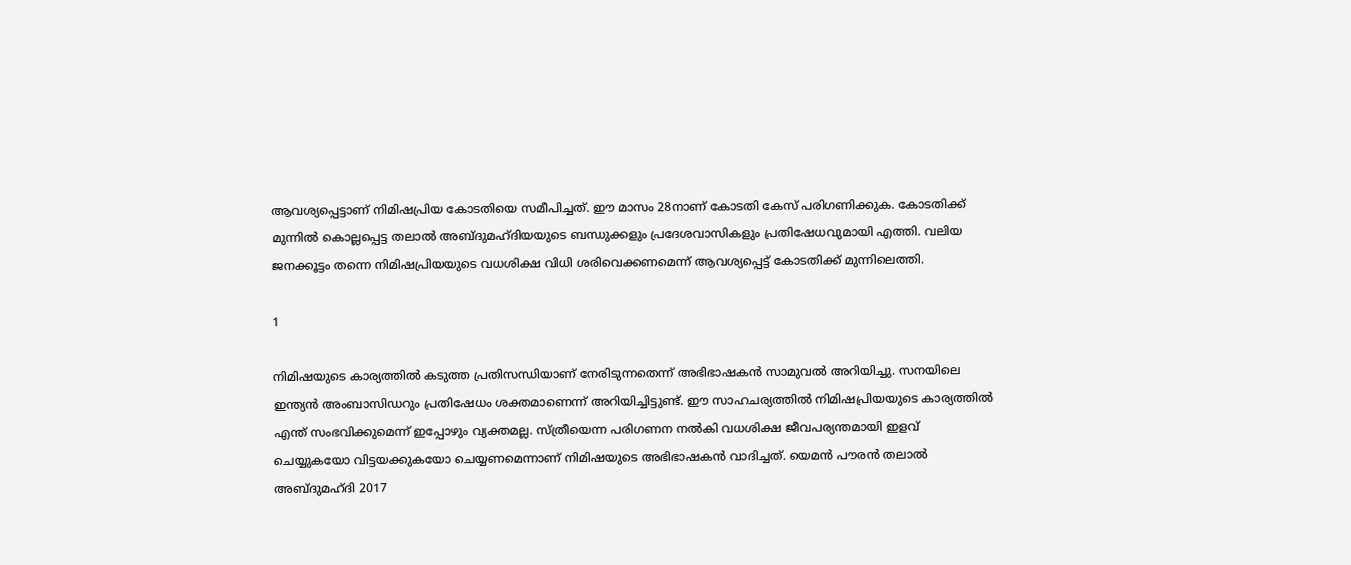ആവശ്യപ്പെട്ടാണ് നിമിഷപ്രിയ കോടതിയെ സമീപിച്ചത്. ഈ മാസം 28നാണ് കോടതി കേസ് പരിഗണിക്കുക. കോടതിക്ക് മുന്നില്‍ കൊല്ലപ്പെട്ട തലാല്‍ അബ്ദുമഹ്ദിയയുടെ ബന്ധുക്കളും പ്രദേശവാസികളും പ്രതിഷേധവുമായി എത്തി. വലിയ ജനക്കൂട്ടം തന്നെ നിമിഷപ്രിയയുടെ വധശിക്ഷ വിധി ശരിവെക്കണമെന്ന് ആവശ്യപ്പെട്ട് കോടതിക്ക് മുന്നിലെത്തി.

1

നിമിഷയുടെ കാര്യത്തില്‍ കടുത്ത പ്രതിസന്ധിയാണ് നേരിടുന്നതെന്ന് അഭിഭാഷകന്‍ സാമുവല്‍ അറിയിച്ചു. സനയിലെ ഇന്ത്യന്‍ അംബാസിഡറും പ്രതിഷേധം ശക്തമാണെന്ന് അറിയിച്ചിട്ടുണ്ട്. ഈ സാഹചര്യത്തില്‍ നിമിഷപ്രിയയുടെ കാര്യത്തില്‍ എന്ത് സംഭവിക്കുമെന്ന് ഇപ്പോഴും വ്യക്തമല്ല. സ്ത്രീയെന്ന പരിഗണന നല്‍കി വധശിക്ഷ ജീവപര്യന്തമായി ഇളവ് ചെയ്യുകയോ വിട്ടയക്കുകയോ ചെയ്യണമെന്നാണ് നിമിഷയുടെ അഭിഭാഷകന്‍ വാദിച്ചത്. യെമന്‍ പൗരന്‍ തലാല്‍ അബ്ദുമഹ്ദി 2017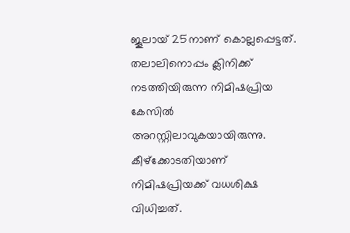ജൂലായ് 25നാണ് കൊല്ലപ്പെട്ടത്. തലാലിനൊപ്പം ക്ലിനിക്ക് നടത്തിയിരുന്ന നിമിഷപ്രിയ കേസില്‍ അറസ്റ്റിലാവുകയായിരുന്നു. കീഴ്‌ക്കോടതിയാണ് നിമിഷപ്രിയക്ക് വധശിക്ഷ വിധിച്ചത്.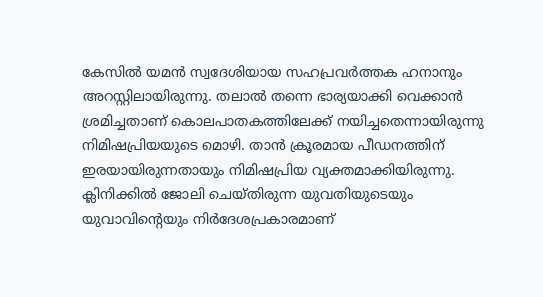കേസില്‍ യമന്‍ സ്വദേശിയായ സഹപ്രവര്‍ത്തക ഹനാനും അറസ്റ്റിലായിരുന്നു. തലാല്‍ തന്നെ ഭാര്യയാക്കി വെക്കാന്‍ ശ്രമിച്ചതാണ് കൊലപാതകത്തിലേക്ക് നയിച്ചതെന്നായിരുന്നു നിമിഷപ്രിയയുടെ മൊഴി. താന്‍ ക്രൂരമായ പീഡനത്തിന് ഇരയായിരുന്നതായും നിമിഷപ്രിയ വ്യക്തമാക്കിയിരുന്നു. ക്ലിനിക്കില്‍ ജോലി ചെയ്തിരുന്ന യുവതിയുടെയും യുവാവിന്റെയും നിര്‍ദേശപ്രകാരമാണ്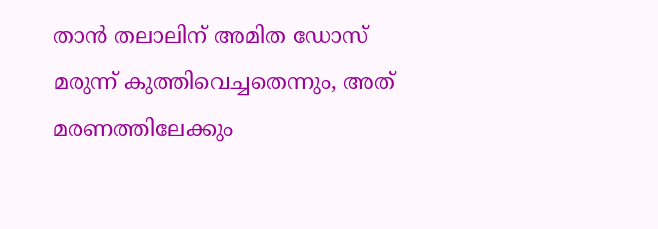താന്‍ തലാലിന് അമിത ഡോസ് മരുന്ന് കുത്തിവെച്ചതെന്നും, അത് മരണത്തിലേക്കും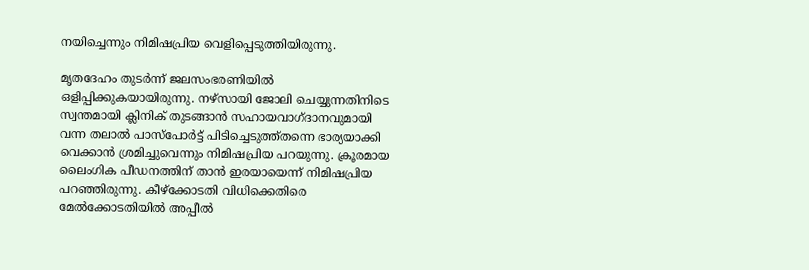നയിച്ചെന്നും നിമിഷപ്രിയ വെളിപ്പെടുത്തിയിരുന്നു.

മൃതദേഹം തുടര്‍ന്ന് ജലസംഭരണിയില്‍ ഒളിപ്പിക്കുകയായിരുന്നു. നഴ്‌സായി ജോലി ചെയ്യുന്നതിനിടെ സ്വന്തമായി ക്ലിനിക് തുടങ്ങാന്‍ സഹായവാഗ്ദാനവുമായി വന്ന തലാല്‍ പാസ്‌പോര്‍ട്ട് പിടിച്ചെടുത്ത്തന്നെ ഭാര്യയാക്കി വെക്കാന്‍ ശ്രമിച്ചുവെന്നും നിമിഷപ്രിയ പറയുന്നു. ക്രൂരമായ ലൈംഗിക പീഡനത്തിന് താന്‍ ഇരയായെന്ന് നിമിഷപ്രിയ പറഞ്ഞിരുന്നു. കീഴ്‌ക്കോടതി വിധിക്കെതിരെ മേല്‍ക്കോടതിയില്‍ അപ്പീല്‍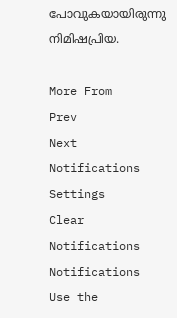പോവുകയായിരുന്നു നിമിഷപ്രിയ.

More From
Prev
Next
Notifications
Settings
Clear Notifications
Notifications
Use the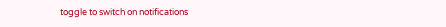toggle to switch on notifications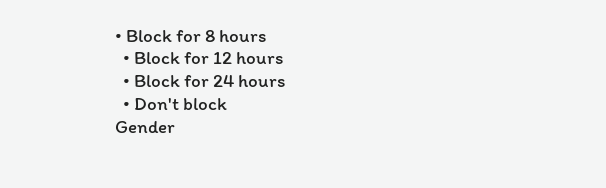• Block for 8 hours
  • Block for 12 hours
  • Block for 24 hours
  • Don't block
Gender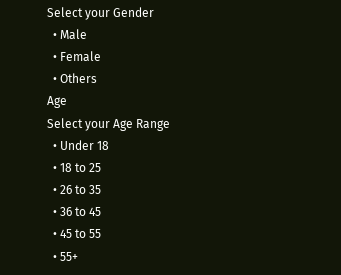Select your Gender
  • Male
  • Female
  • Others
Age
Select your Age Range
  • Under 18
  • 18 to 25
  • 26 to 35
  • 36 to 45
  • 45 to 55
  • 55+